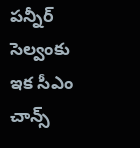పన్నీర్ సెల్వంకు ఇక సీఎం చాన్స్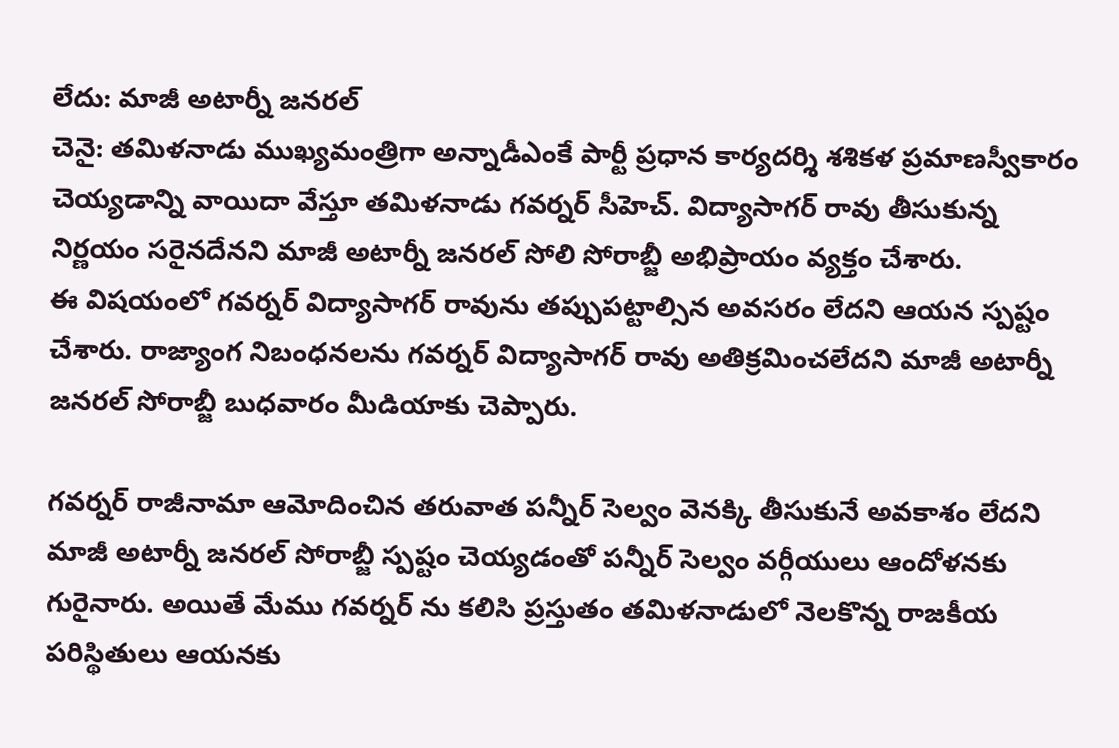లేదు: మాజీ అటార్నీ జనరల్
చెనై: తమిళనాడు ముఖ్యమంత్రిగా అన్నాడీఎంకే పార్టీ ప్రధాన కార్యదర్శి శశికళ ప్రమాణస్వీకారం చెయ్యడాన్ని వాయిదా వేస్తూ తమిళనాడు గవర్నర్ సీహెచ్. విద్యాసాగర్ రావు తీసుకున్న నిర్ణయం సరైనదేనని మాజీ అటార్నీ జనరల్ సోలి సోరాబ్జీ అభిప్రాయం వ్యక్తం చేశారు.
ఈ విషయంలో గవర్నర్ విద్యాసాగర్ రావును తప్పుపట్టాల్సిన అవసరం లేదని ఆయన స్పష్టం చేశారు. రాజ్యాంగ నిబంధనలను గవర్నర్ విద్యాసాగర్ రావు అతిక్రమించలేదని మాజీ అటార్నీ జనరల్ సోరాబ్జీ బుధవారం మీడియాకు చెప్పారు.

గవర్నర్ రాజీనామా ఆమోదించిన తరువాత పన్నీర్ సెల్వం వెనక్కి తీసుకునే అవకాశం లేదని మాజీ అటార్నీ జనరల్ సోరాబ్జీ స్పష్టం చెయ్యడంతో పన్నీర్ సెల్వం వర్గీయులు ఆందోళనకు గురైనారు. అయితే మేము గవర్నర్ ను కలిసి ప్రస్తుతం తమిళనాడులో నెలకొన్న రాజకీయ పరిస్థితులు ఆయనకు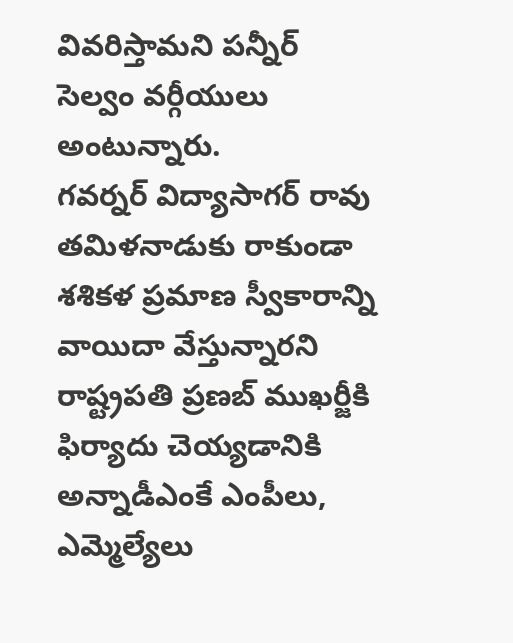వివరిస్తామని పన్నీర్ సెల్వం వర్గీయులు అంటున్నారు.
గవర్నర్ విద్యాసాగర్ రావు తమిళనాడుకు రాకుండా శశికళ ప్రమాణ స్వీకారాన్ని వాయిదా వేస్తున్నారని రాష్ట్రపతి ప్రణబ్ ముఖర్జీకి ఫిర్యాదు చెయ్యడానికి అన్నాడీఎంకే ఎంపీలు, ఎమ్మెల్యేలు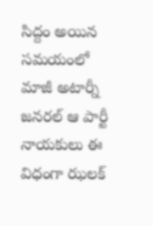సిద్దం అయిన సమయంలో మాజీ అటార్నీ జనరల్ ఆ పార్టీ నాయకులు ఈ విధంగా ఝలక్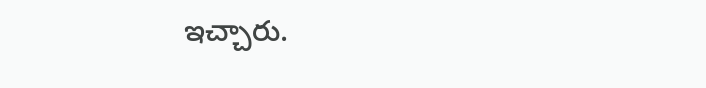ఇచ్చారు.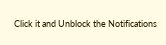Click it and Unblock the Notifications